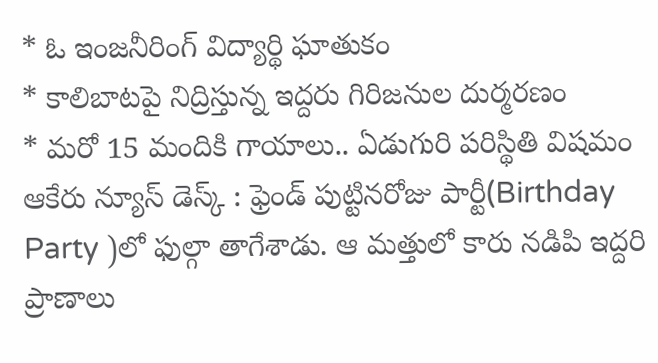* ఓ ఇంజనీరింగ్ విద్యార్థి ఘాతుకం
* కాలిబాటపై నిద్రిస్తున్న ఇద్దరు గిరిజనుల దుర్మరణం
* మరో 15 మందికి గాయాలు.. ఏడుగురి పరిస్థితి విషమం
ఆకేరు న్యూస్ డెస్క్ : ఫ్రెండ్ పుట్టినరోజు పార్టీ(Birthday Party )లో ఫుల్గా తాగేశాడు. ఆ మత్తులో కారు నడిపి ఇద్దరి ప్రాణాలు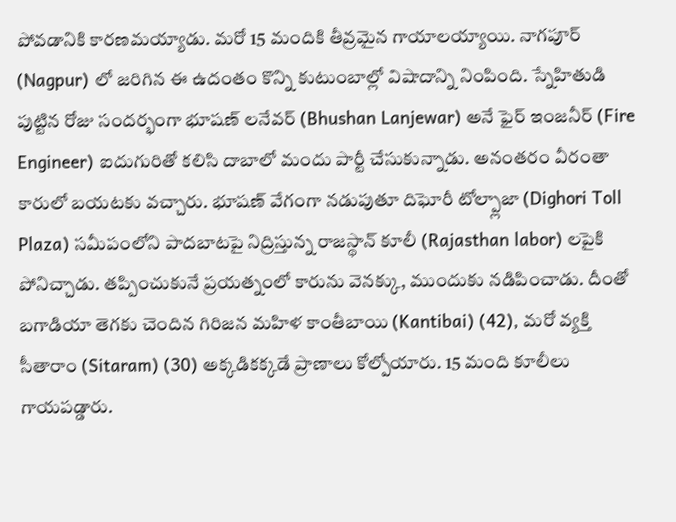పోవడానికి కారణమయ్యాడు. మరో 15 మందికి తీవ్రమైన గాయాలయ్యాయి. నాగపూర్ (Nagpur) లో జరిగిన ఈ ఉదంతం కొన్ని కుటుంబాల్లో విషాదాన్ని నింపింది. స్నేహితుడి పుట్టిన రోజు సందర్భంగా భూషణ్ లనేవర్ (Bhushan Lanjewar) అనే ఫైర్ ఇంజనీర్ (Fire Engineer) ఐదుగురితో కలిసి దాబాలో మందు పార్టీ చేసుకున్నాడు. అనంతరం వీరంతా కారులో బయటకు వచ్చారు. భూషణ్ వేగంగా నడుపుతూ దిఘోరీ టోల్ప్లాజా (Dighori Toll Plaza) సమీపంలోని పాదబాటపై నిద్రిస్తున్న రాజస్థాన్ కూలీ (Rajasthan labor) లపైకి పోనిచ్చాడు. తప్పించుకునే ప్రయత్నంలో కారును వెనక్కు, ముందుకు నడిపించాడు. దీంతో బగాడియా తెగకు చెందిన గిరిజన మహిళ కాంతీబాయి (Kantibai) (42), మరో వ్యక్తి సీతారాం (Sitaram) (30) అక్కడికక్కడే ప్రాణాలు కోల్పోయారు. 15 మంది కూలీలు గాయపడ్డారు.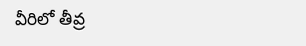వీరిలో తీవ్ర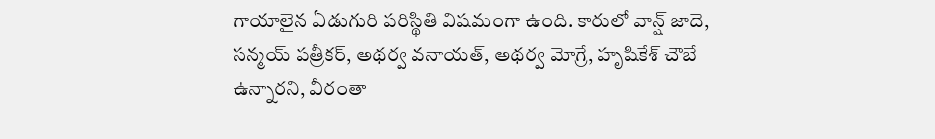గాయాలైన ఏడుగురి పరిస్థితి విషమంగా ఉంది. కారులో వాన్ష్ జాదె, సన్మయ్ పత్రీకర్, అథర్వ వనాయత్, అథర్వ మోగ్రే, హృషికేశ్ చౌబే ఉన్నారని, వీరంతా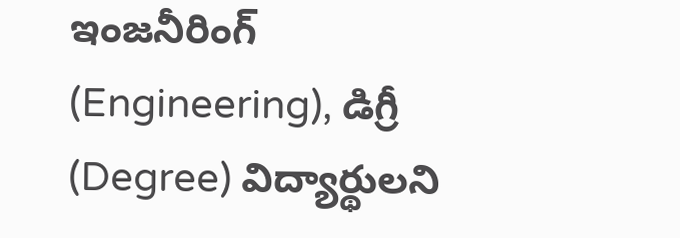ఇంజనీరింగ్ (Engineering), డిగ్రీ (Degree) విద్యార్థులని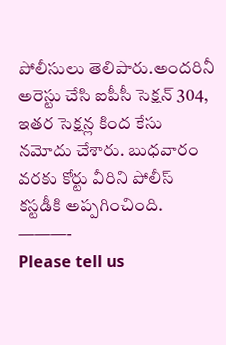పోలీసులు తెలిపారు.అందరినీ అరెస్టు చేసి ఐపీసీ సెక్షన్ 304, ఇతర సెక్షన్ల కింద కేసు నమోదు చేశారు. బుధవారం వరకు కోర్టు వీరిని పోలీస్ కస్టడీకి అప్పగించింది.
———-
Please tell us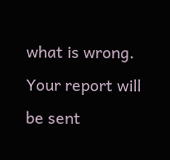what is wrong. Your report will be sent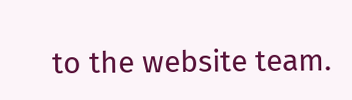to the website team.